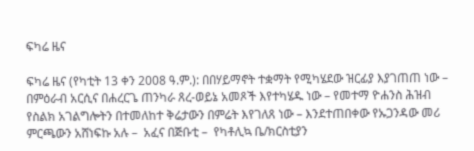ፍካሬ ዜና

ፍካሬ ዜና (የካቲት 13 ቀን 2008 ዓ.ም.): በበሃይማኖት ተቋማት የሚካሄደው ዝርፊያ እያገጠጠ ነው – በምዕራብ አርሲና በሐረርጌ ጠንካራ ጸረ-ወይኔ አመጾች እየተካሄዱ ነው – የመተማ ዮሐንስ ሕዝብ የስልክ አገልግሎትን በተመለከተ ቅሬታውን በምሬት እየገለጸ ነው – እንደተጠበቀው የኡጋንዳው መሪ ምርጫውን አሸነፍኩ አሉ –  አፈና በጅቡቲ –  የካቶሊኳ ቤ/ክርስቲያን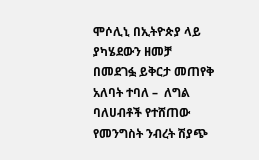ሞሶሊኒ በኢትዮጵያ ላይ ያካሄደውን ዘመቻ በመደገፏ ይቅርታ መጠየቅ አለባት ተባለ –  ለግል ባለሀብቶች የተሸጠው የመንግስት ንብረት ሽያጭ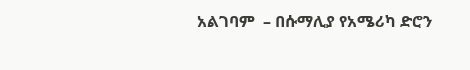አልገባም  – በሱማሊያ የአሜሪካ ድሮን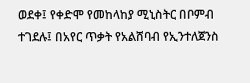ወደቀ፤ የቀድሞ የመከላከያ ሚኒስትር በቦምብ ተገደሉ፤ በአየር ጥቃት የአልሸባብ የኢንተለጀንስ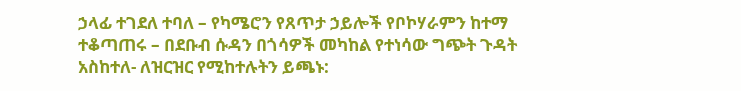ኃላፊ ተገደለ ተባለ – የካሜሮን የጸጥታ ኃይሎች የቦኮሃራምን ከተማ ተቆጣጠሩ – በደቡብ ሱዳን በጎሳዎች መካከል የተነሳው ግጭት ጉዳት አስከተለ- ለዝርዝር የሚከተሉትን ይጫኑ: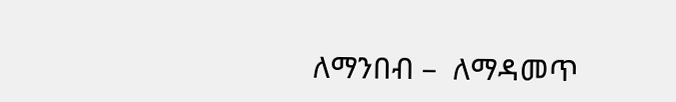ለማንበብ –  ለማዳመጥ